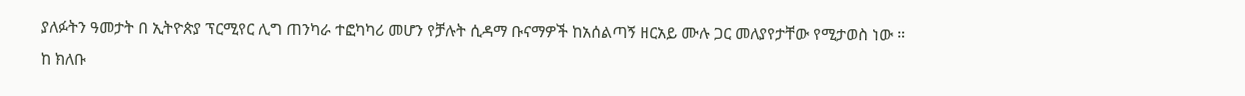ያለፉትን ዓመታት በ ኢትዮጵያ ፕርሚየር ሊግ ጠንካራ ተፎካካሪ መሆን የቻሉት ሲዳማ ቡናማዎች ከአሰልጣኝ ዘርአይ ሙሉ ጋር መለያየታቸው የሚታወስ ነው ።
ከ ክለቡ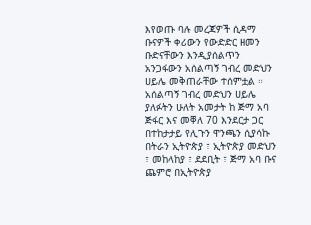እየወጡ ባሉ መረጃዎች ሲዳማ ቡናዎች ቀሪውን የውድድር ዘመን ቡድናቸውን እንዲያሰልጥን አንጋፋውን አሰልጣኝ ገብረ መድህን ሀይሌ መቅጠራቸው ተሰምቷል ።
አሰልጣኝ ገብረ መድህን ሀይሌ ያለፉትን ሁለት አመታት ከ ጅማ አባ ጅፋር እና መቐለ 70 እንደርታ ጋር በተከታታይ የሊጉን ዋንጫን ሲያሳኩ በትራን ኢትዮጵያ ፣ ኢትዮጵያ መድህን ፣ መከላከያ ፣ ደደቢት ፣ ጅማ አባ ቡና ጨምሮ በኢትዮጵያ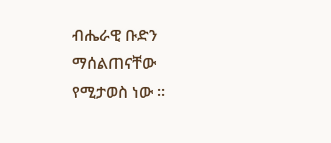ብሔራዊ ቡድን ማሰልጠናቸው የሚታወስ ነው ።